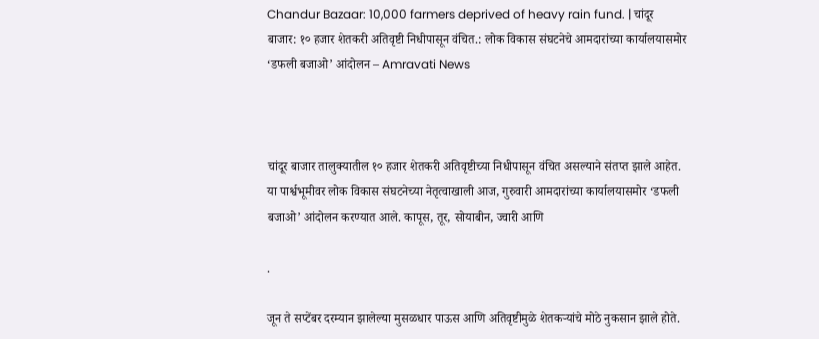Chandur Bazaar: 10,000 farmers deprived of heavy rain fund. | चांदूर बाजार: १० हजार शेतकरी अतिवृष्टी निधीपासून वंचित.: लोक विकास संघटनेचे आमदारांच्या कार्यालयासमोर ‘डफली बजाओ’ आंदोलन – Amravati News



चांदूर बाजार तालुक्यातील १० हजार शेतकरी अतिवृष्टीच्या निधीपासून वंचित असल्याने संतप्त झाले आहेत. या पार्श्वभूमीवर लोक विकास संघटनेच्या नेतृत्वाखाली आज, गुरुवारी आमदारांच्या कार्यालयासमोर ‘डफली बजाओ’ आंदोलन करण्यात आले. कापूस, तूर, सोयाबीन, ज्वारी आणि

.

जून ते सप्टेंबर दरम्यान झालेल्या मुसळधार पाऊस आणि अतिवृष्टीमुळे शेतकऱ्यांचे मोठे नुकसान झाले होते.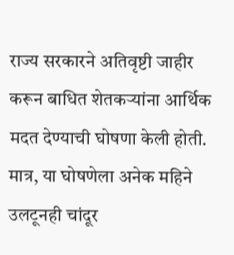राज्य सरकारने अतिवृष्टी जाहीर करून बाधित शेतकऱ्यांना आर्थिक मदत देण्याची घोषणा केली होती. मात्र, या घोषणेला अनेक महिने उलटूनही चांदूर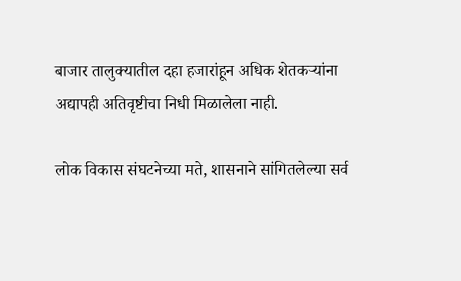बाजार तालुक्यातील दहा हजारांहून अधिक शेतकऱ्यांना अद्यापही अतिवृष्टीचा निधी मिळालेला नाही.

लोक विकास संघटनेच्या मते, शासनाने सांगितलेल्या सर्व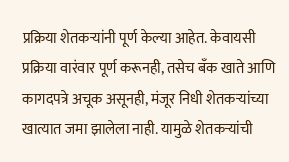प्रक्रिया शेतकऱ्यांनी पूर्ण केल्या आहेत. केवायसी प्रक्रिया वारंवार पूर्ण करूनही, तसेच बँक खाते आणि कागदपत्रे अचूक असूनही, मंजूर निधी शेतकऱ्यांच्या खात्यात जमा झालेला नाही. यामुळे शेतकऱ्यांची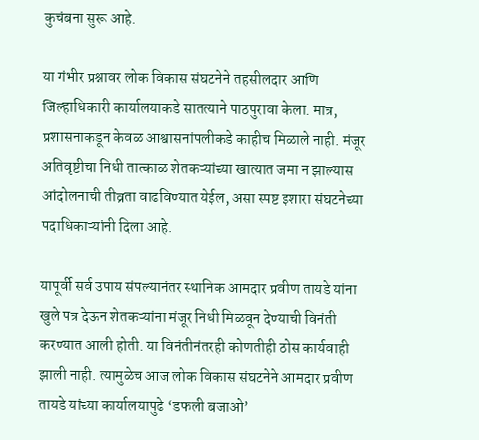कुचंबना सुरू आहे.

या गंभीर प्रश्नावर लोक विकास संघटनेने तहसीलदार आणि जिल्हाधिकारी कार्यालयाकडे सातत्याने पाठपुरावा केला. मात्र, प्रशासनाकडून केवळ आश्वासनांपलीकडे काहीच मिळाले नाही. मंजूर अतिवृष्टीचा निधी तात्काळ शेतकऱ्यांच्या खात्यात जमा न झाल्यास आंदोलनाची तीव्रता वाढविण्यात येईल, असा स्पष्ट इशारा संघटनेच्या पदाधिकाऱ्यांनी दिला आहे.

यापूर्वी सर्व उपाय संपल्यानंतर स्थानिक आमदार प्रवीण तायडे यांना खुले पत्र देऊन शेतकऱ्यांना मंजूर निधी मिळवून देण्याची विनंती करण्यात आली होती. या विनंतीनंतरही कोणतीही ठोस कार्यवाही झाली नाही. त्यामुळेच आज लोक विकास संघटनेने आमदार प्रवीण तायडे यांच्या कार्यालयापुढे ‘डफली बजाओ’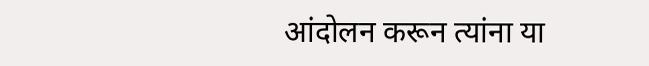आंदोलन करून त्यांना या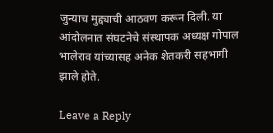जुन्याच मुद्द्याची आठवण करून दिली. या आंदोलनात संघटनेचे संस्थापक अध्यक्ष गोपाल भालेराव यांच्यासह अनेक शेतकरी सहभागी झाले होते.

Leave a Reply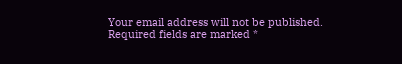Your email address will not be published. Required fields are marked *